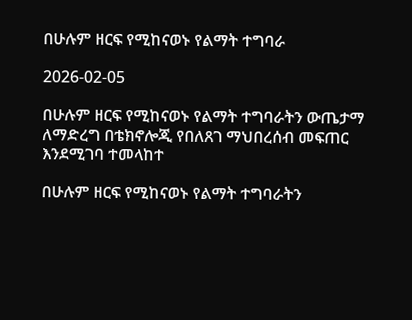በሁሉም ዘርፍ የሚከናወኑ የልማት ተግባራ

2026-02-05

በሁሉም ዘርፍ የሚከናወኑ የልማት ተግባራትን ውጤታማ ለማድረግ በቴክኖሎጂ የበለጸገ ማህበረሰብ መፍጠር እንደሚገባ ተመላከተ

በሁሉም ዘርፍ የሚከናወኑ የልማት ተግባራትን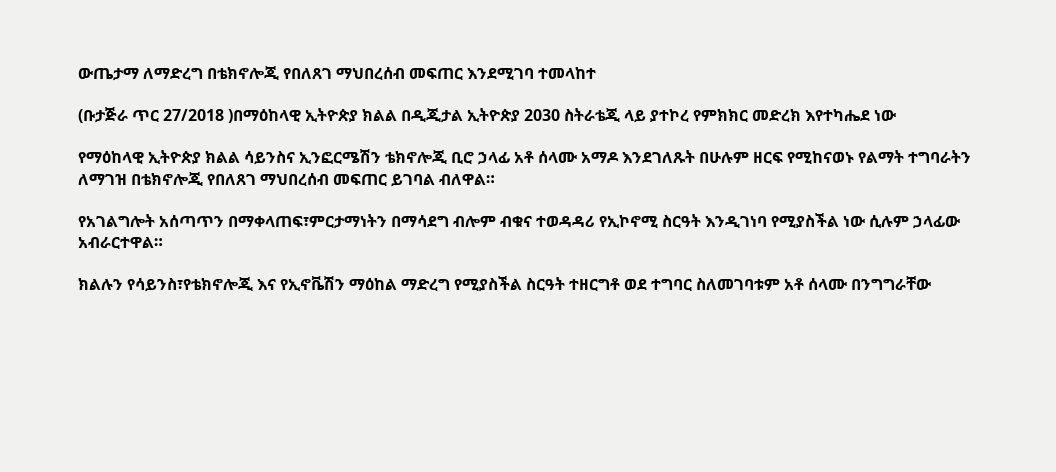ውጤታማ ለማድረግ በቴክኖሎጂ የበለጸገ ማህበረሰብ መፍጠር እንደሚገባ ተመላከተ

(ቡታጅራ ጥር 27/2018 )በማዕከላዊ ኢትዮጵያ ክልል በዲጂታል ኢትዮጵያ 2030 ስትራቴጂ ላይ ያተኮረ የምክክር መድረክ እየተካሔደ ነው

የማዕከላዊ ኢትዮጵያ ክልል ሳይንስና ኢንፎርሜሽን ቴክኖሎጂ ቢሮ ኃላፊ አቶ ሰላሙ አማዶ እንደገለጹት በሁሉም ዘርፍ የሚከናወኑ የልማት ተግባራትን ለማገዝ በቴክኖሎጂ የበለጸገ ማህበረሰብ መፍጠር ይገባል ብለዋል።

የአገልግሎት አሰጣጥን በማቀላጠፍ፣ምርታማነትን በማሳደግ ብሎም ብቁና ተወዳዳሪ የኢኮኖሚ ስርዓት እንዲገነባ የሚያስችል ነው ሲሉም ኃላፊው አብራርተዋል።

ክልሉን የሳይንስ፣የቴክኖሎጂ እና የኢኖቬሽን ማዕከል ማድረግ የሚያስችል ስርዓት ተዘርግቶ ወደ ተግባር ስለመገባቱም አቶ ሰላሙ በንግግራቸው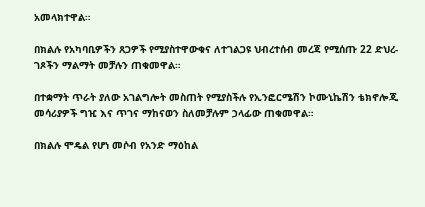አመላክተዋል።

በክልሉ የአካባቢዎችን ጸጋዎች የሚያስተዋውቁና ለተገልጋዩ ህብረተሰብ መረጃ የሚሰጡ 22 ድህረ-ገጾችን ማልማት መቻሉን ጠቁመዋል።

በተቋማት ጥራት ያለው አገልግሎት መስጠት የሚያስችሉ የኢንፎርሜሽን ኮሙኒኬሽን ቴክኖሎጂ መሳሪያዎች ግዢ እና ጥገና ማከናወን ስለመቻሉም ኃላፊው ጠቁመዋል።

በክልሉ ሞዴል የሆነ መሶብ የአንድ ማዕከል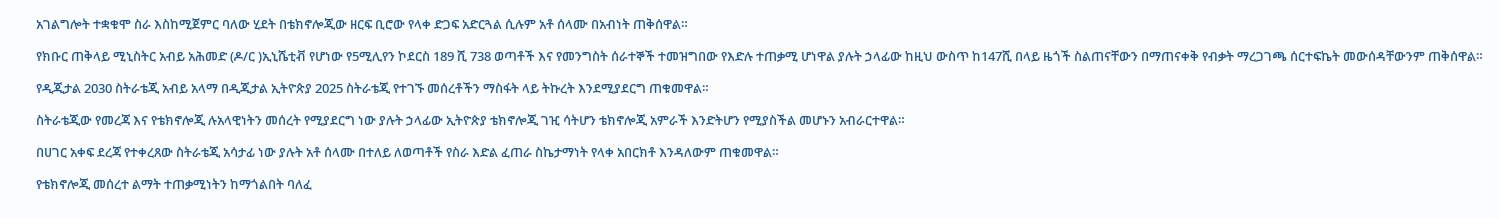አገልግሎት ተቋቁሞ ስራ እስከሚጀምር ባለው ሂደት በቴክኖሎጂው ዘርፍ ቢሮው የላቀ ድጋፍ አድርጓል ሲሉም አቶ ሰላሙ በአብነት ጠቅሰዋል።

የክቡር ጠቅላይ ሚኒስትር አብይ አሕመድ (ዶ/ር )ኢኒሼቲቭ የሆነው የ5ሚሊየን ኮደርስ 189 ሺ 738 ወጣቶች እና የመንግስት ሰራተኞች ተመዝግበው የእድሉ ተጠቃሚ ሆነዋል ያሉት ኃላፊው ከዚህ ውስጥ ከ147ሺ በላይ ዜጎች ስልጠናቸውን በማጠናቀቅ የብቃት ማረጋገጫ ሰርተፍኬት መውሰዳቸውንም ጠቅሰዋል።

የዲጂታል 2030 ስትራቴጂ አብይ አላማ በዲጂታል ኢትዮጵያ 2025 ስትራቴጂ የተገኙ መሰረቶችን ማስፋት ላይ ትኩረት እንደሚያደርግ ጠቁመዋል።

ስትራቴጂው የመረጃ እና የቴክኖሎጂ ሉአላዊነትን መሰረት የሚያደርግ ነው ያሉት ኃላፊው ኢትዮጵያ ቴክኖሎጂ ገዢ ሳትሆን ቴክኖሎጂ አምራች እንድትሆን የሚያስችል መሆኑን አብራርተዋል።

በሀገር አቀፍ ደረጃ የተቀረጸው ስትራቴጂ አሳታፊ ነው ያሉት አቶ ሰላሙ በተለይ ለወጣቶች የስራ እድል ፈጠራ ስኬታማነት የላቀ አበርክቶ እንዳለውም ጠቁመዋል።

የቴክኖሎጂ መሰረተ ልማት ተጠቃሚነትን ከማጎልበት ባለፈ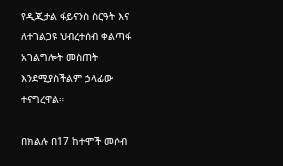የዲጂታል ፋይናንስ ስርዓት እና ለተገልጋዩ ህብረተሰብ ቀልጣፋ አገልግሎት መስጠት እንደሚያስችልም ኃላፊው ተናግረዋል።

በክልሉ በ17 ከተሞች መሶብ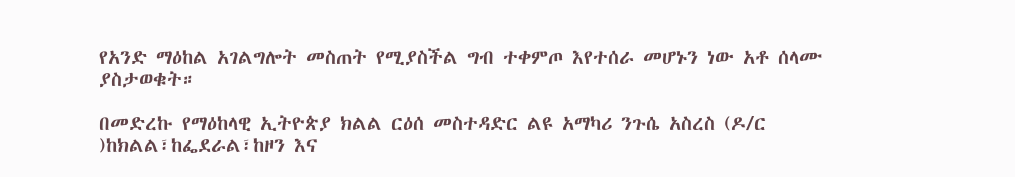የአንድ ማዕከል አገልግሎት መስጠት የሚያስችል ግብ ተቀምጦ እየተሰራ መሆኑን ነው አቶ ሰላሙ ያስታወቁት።

በመድረኩ የማዕከላዊ ኢትዮጵያ ክልል ርዕሰ መስተዳድር ልዩ አማካሪ ንጉሴ አስረስ (ዶ/ር )ከክልል፣ከፌደራል፣ከዞን እና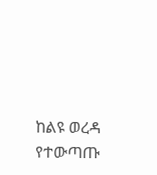ከልዩ ወረዳ የተውጣጡ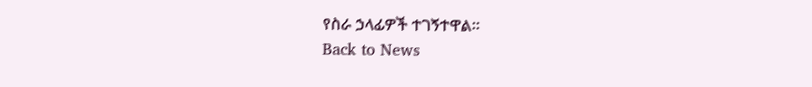የስራ ኃላፊዎች ተገኝተዋል።
Back to News